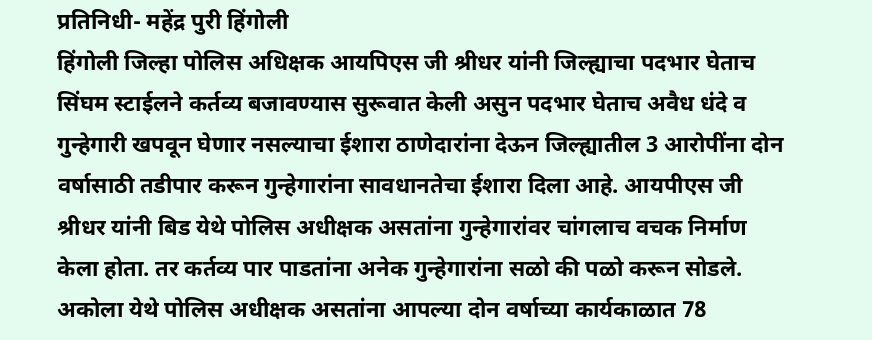प्रतिनिधी- महेंद्र पुरी हिंगोली
हिंगोली जिल्हा पोलिस अधिक्षक आयपिएस जी श्रीधर यांनी जिल्ह्याचा पदभार घेताच सिंघम स्टाईलने कर्तव्य बजावण्यास सुरूवात केली असुन पदभार घेताच अवैध धंदे व गुन्हेगारी खपवून घेणार नसल्याचा ईशारा ठाणेदारांना देऊन जिल्ह्यातील 3 आरोपींना दोन वर्षासाठी तडीपार करून गुन्हेगारांना सावधानतेचा ईशारा दिला आहे. आयपीएस जी श्रीधर यांनी बिड येथे पोलिस अधीक्षक असतांना गुन्हेगारांवर चांगलाच वचक निर्माण केला होता. तर कर्तव्य पार पाडतांना अनेक गुन्हेगारांना सळो की पळो करून सोडले. अकोला येथे पोलिस अधीक्षक असतांना आपल्या दोन वर्षाच्या कार्यकाळात 78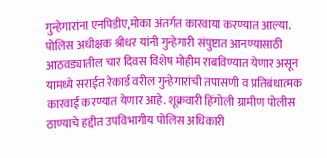गुन्हेगारांना एनपिडीए,मोका अंतर्गत कारवाया करण्यात आल्या. पोलिस अधीक्षक श्रीधर यांनी गुन्हेगारी संपुष्टात आनण्यासाठी आठवड्यातील चार दिवस विशेष मोहीम राबविण्यात येणार असून यामध्ये सराईत रेकार्ड वरील गुन्हेगारांची तपासणी व प्रतिबंधात्मक कारवाई करण्यात येणार आहे. शूक्रवारी हिंगोली ग्रामीण पोलीस ठाण्याचे हद्दीत उपविभागीय पोलिस अधिकारी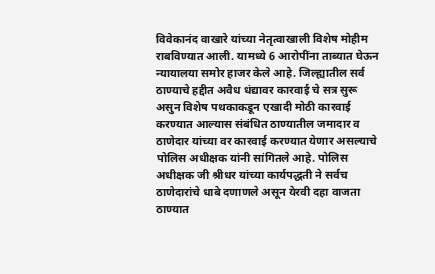विवेकानंद वाखारे यांच्या नेतृत्वाखाली विशेष मोहीम राबविण्यात आली. यामध्ये 6 आरोपींना ताब्यात घेऊन न्यायालया समोर हाजर केले आहे. जिल्ह्यातील सर्व ठाण्याचे हद्दीत अवैध धंद्यावर कारवाई चे सत्र सुरू असुन विशेष पथकाकडून एखादी मोठी कारवाई करण्यात आल्यास संबंधित ठाण्यातील जमादार व ठाणेदार यांच्या वर कारवाई करण्यात येणार असल्याचे पोलिस अधीक्षक यांनी सांगितले आहे. पोलिस अधीक्षक जी श्रीधर यांच्या कार्यपद्धती ने सर्वच ठाणेदारांचे धाबे दणाणले असून येरवी दहा वाजता ठाण्यात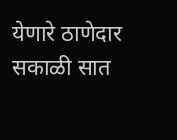येणारे ठाणेदार सकाळी सात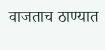वाजताच ठाण्यात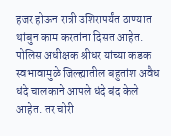हजर होऊन रात्री उशिरापर्यंत ठाण्यात थांबुन काम करतांना दिसत आहेत. पोलिस अधीक्षक श्रीधर यांच्या कडक स्वभावामुळे जिल्ह्यातील बहुतांश अवैध धंदे चालकाने आपले धंदे बंद केले आहेत. तर चोरी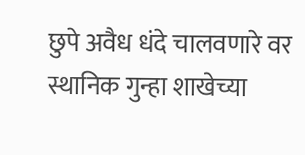छुपे अवैध धंदे चालवणारे वर स्थानिक गुन्हा शाखेच्या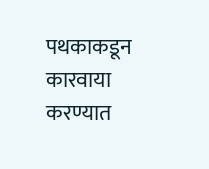पथकाकडून कारवाया करण्यात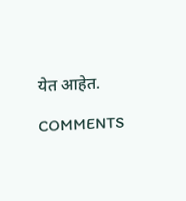येत आहेत.

COMMENTS